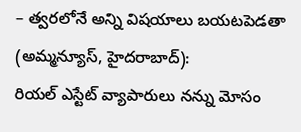– త్వరలోనే అన్ని విషయాలు బయటపెడతా
(అమ్మన్యూస్, హైదరాబాద్):
రియల్ ఎస్టేట్ వ్యాపారులు నన్ను మోసం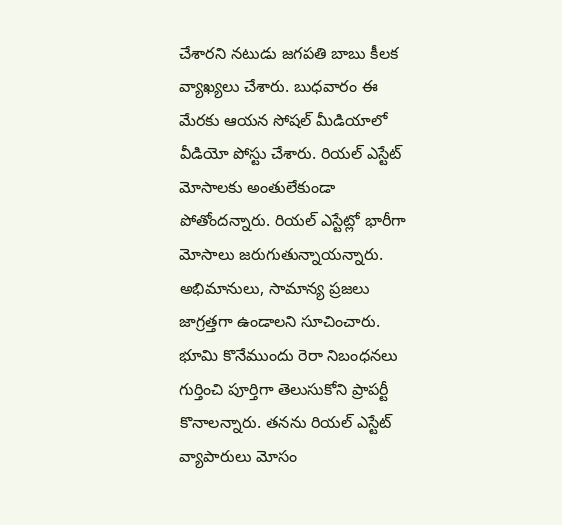చేశారని నటుడు జగపతి బాబు కీలక వ్యాఖ్యలు చేశారు. బుధవారం ఈ మేరకు ఆయన సోషల్ మీడియాలో వీడియో పోస్టు చేశారు. రియల్ ఎస్టేట్ మోసాలకు అంతులేకుండా పోతోందన్నారు. రియల్ ఎస్టేట్లో భారీగా మోసాలు జరుగుతున్నాయన్నారు. అభిమానులు, సామాన్య ప్రజలు జాగ్రత్తగా ఉండాలని సూచించారు. భూమి కొనేముందు రెరా నిబంధనలు గుర్తించి పూర్తిగా తెలుసుకోని ప్రాపర్టీ కొనాలన్నారు. తనను రియల్ ఎస్టేట్ వ్యాపారులు మోసం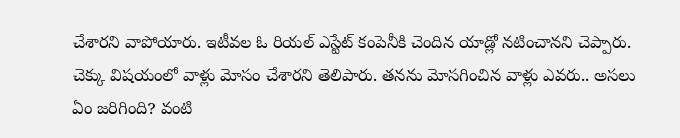చేశారని వాపోయారు. ఇటీవల ఓ రియల్ ఎస్టేట్ కంపెనీకి చెందిన యాడ్లో నటించానని చెప్పారు. చెక్కు విషయంలో వాళ్లు మోసం చేశారని తెలిపారు. తనను మోసగించిన వాళ్లు ఎవరు.. అసలు ఏం జరిగింది? వంటి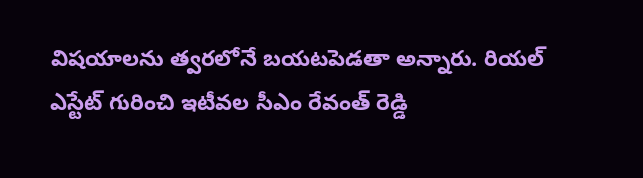విషయాలను త్వరలోనే బయటపెడతా అన్నారు. రియల్ ఎస్టేట్ గురించి ఇటీవల సీఎం రేవంత్ రెడ్డి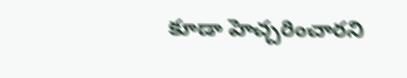కూడా హెచ్చరించారని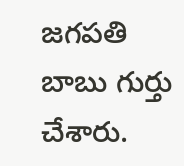జగపతి బాబు గుర్తు చేశారు.